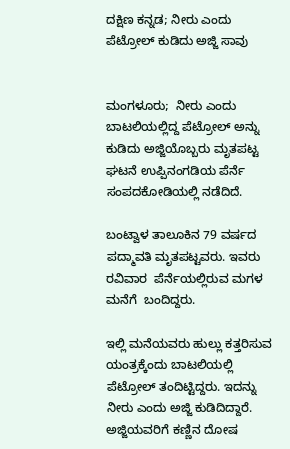ದಕ್ಷಿಣ ಕನ್ನಡ; ನೀರು ಎಂದು ಪೆಟ್ರೋಲ್ ಕುಡಿದು ಅಜ್ಜಿ ಸಾವು


ಮಂಗಳೂರು;  ನೀರು ಎಂದು  ಬಾಟಲಿಯಲ್ಲಿದ್ದ ಪೆಟ್ರೋಲ್ ಅನ್ನು  ಕುಡಿದು ಅಜ್ಜಿಯೊಬ್ಬರು ಮೃತಪಟ್ಟ ಘಟನೆ ಉಪ್ಪಿನಂಗಡಿಯ ಪೆರ್ನೆ ಸಂಪದಕೋಡಿಯಲ್ಲಿ ನಡೆದಿದೆ.

ಬಂಟ್ವಾಳ ತಾಲೂಕಿನ 79 ವರ್ಷದ  ಪದ್ಮಾವತಿ ಮೃತಪಟ್ಟವರು. ಇವರು ರವಿವಾರ  ಪೆರ್ನೆಯಲ್ಲಿರುವ ಮಗಳ ಮನೆಗೆ  ಬಂದಿದ್ದರು.

ಇಲ್ಲಿ ಮನೆಯವರು ಹುಲ್ಲು ಕತ್ತರಿಸುವ ಯಂತ್ರಕ್ಕೆಂದು ಬಾಟಲಿಯಲ್ಲಿ ಪೆಟ್ರೋಲ್ ತಂದಿಟ್ಟಿದ್ದರು. ಇದನ್ನು ನೀರು ಎಂದು ಅಜ್ಜಿ ಕುಡಿದಿದ್ದಾರೆ. ಅಜ್ಜಿಯವರಿಗೆ ಕಣ್ಣಿನ ದೋಷ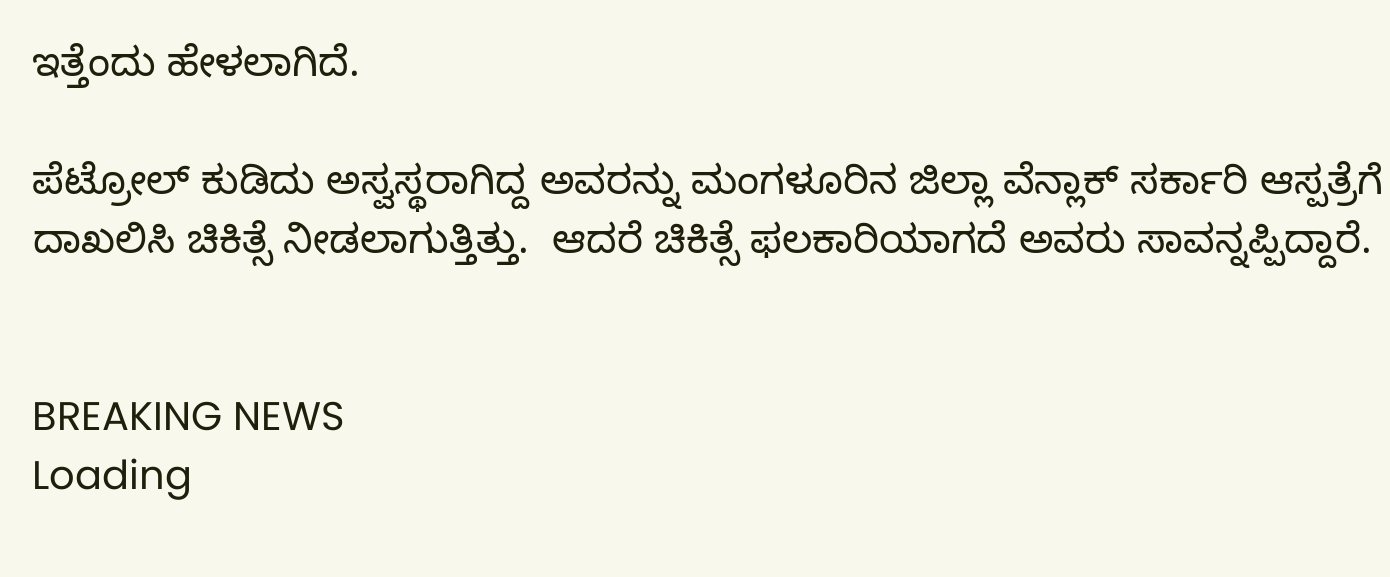ಇತ್ತೆಂದು ಹೇಳಲಾಗಿದೆ.

ಪೆಟ್ರೋಲ್ ಕುಡಿದು ಅಸ್ವಸ್ಥರಾಗಿದ್ದ ಅವರನ್ನು ಮಂಗಳೂರಿನ ಜಿಲ್ಲಾ ವೆನ್ಲಾಕ್ ಸರ್ಕಾರಿ ಆಸ್ಪತ್ರೆಗೆ ದಾಖಲಿಸಿ ಚಿಕಿತ್ಸೆ ನೀಡಲಾಗುತ್ತಿತ್ತು.  ಆದರೆ ಚಿಕಿತ್ಸೆ ಫಲಕಾರಿಯಾಗದೆ ಅವರು ಸಾವನ್ನಪ್ಪಿದ್ದಾರೆ.


BREAKING NEWS
Loading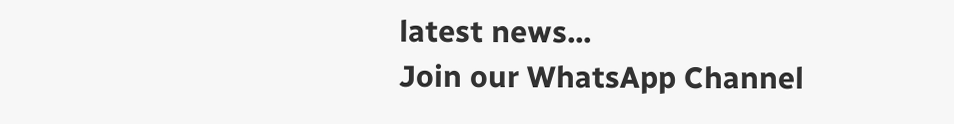latest news...
Join our WhatsApp Channel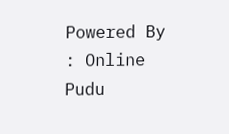Powered By : Online Pudu